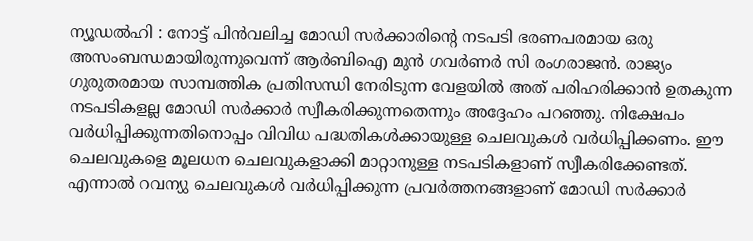ന്യൂഡൽഹി : നോട്ട് പിൻവലിച്ച മോഡി സർക്കാരിന്റെ നടപടി ഭരണപരമായ ഒരു അസംബന്ധമായിരുന്നുവെന്ന് ആർബിഐ മുൻ ഗവർണർ സി രംഗരാജൻ. രാജ്യം ഗുരുതരമായ സാമ്പത്തിക പ്രതിസന്ധി നേരിടുന്ന വേളയിൽ അത് പരിഹരിക്കാൻ ഉതകുന്ന നടപടികളല്ല മോഡി സർക്കാർ സ്വീകരിക്കുന്നതെന്നും അദ്ദേഹം പറഞ്ഞു. നിക്ഷേപം വർധിപ്പിക്കുന്നതിനൊപ്പം വിവിധ പദ്ധതികൾക്കായുള്ള ചെലവുകൾ വർധിപ്പിക്കണം. ഈ ചെലവുകളെ മൂലധന ചെലവുകളാക്കി മാറ്റാനുള്ള നടപടികളാണ് സ്വീകരിക്കേണ്ടത്. എന്നാൽ റവന്യു ചെലവുകൾ വർധിപ്പിക്കുന്ന പ്രവർത്തനങ്ങളാണ് മോഡി സർക്കാർ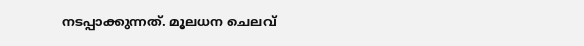നടപ്പാക്കുന്നത്. മൂലധന ചെലവ്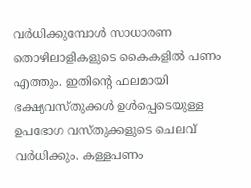വർധിക്കുമ്പോൾ സാധാരണ തൊഴിലാളികളുടെ കൈകളിൽ പണം എത്തും. ഇതിന്റെ ഫലമായി ഭക്ഷ്യവസ്തുക്കൾ ഉൾപ്പെടെയുള്ള ഉപഭോഗ വസ്തുക്കളുടെ ചെലവ് വർധിക്കും. കള്ളപണം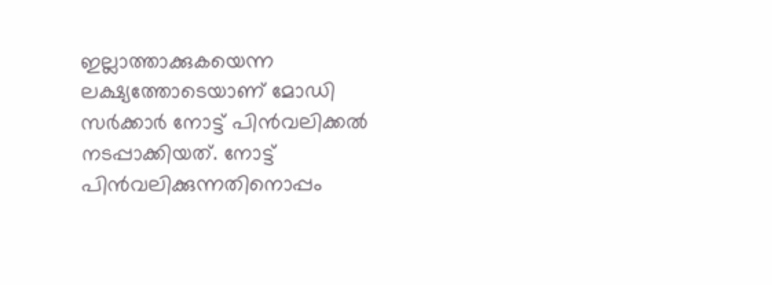ഇല്ലാത്താക്കുകയെന്ന ലക്ഷ്യത്തോടെയാണ് മോഡി സർക്കാർ നോട്ട് പിൻവലിക്കൽ നടപ്പാക്കിയത്. നോട്ട് പിൻവലിക്കുന്നതിനൊപ്പം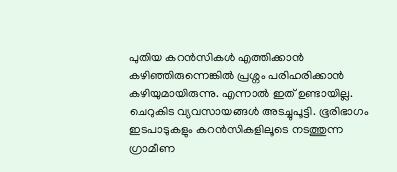പുതിയ കറൻസികൾ എത്തിക്കാൻ കഴിഞ്ഞിരുന്നെങ്കിൽ പ്രശ്നം പരിഹരിക്കാൻ കഴിയുമായിരുന്നു. എന്നാൽ ഇത് ഉണ്ടായില്ല. ചെറുകിട വ്യവസായങ്ങൾ അടച്ചുപൂട്ടി. ഭൂരിഭാഗം ഇടപാടുകളും കറൻസികളിലൂടെ നടത്തുന്ന ഗ്രാമീണ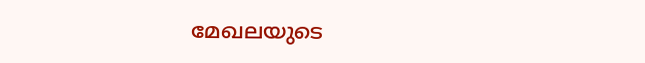മേഖലയുടെ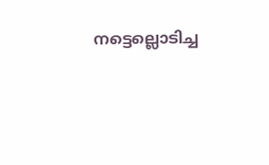നട്ടെല്ലൊടിച്ച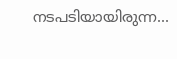നടപടിയായിരുന്ന...